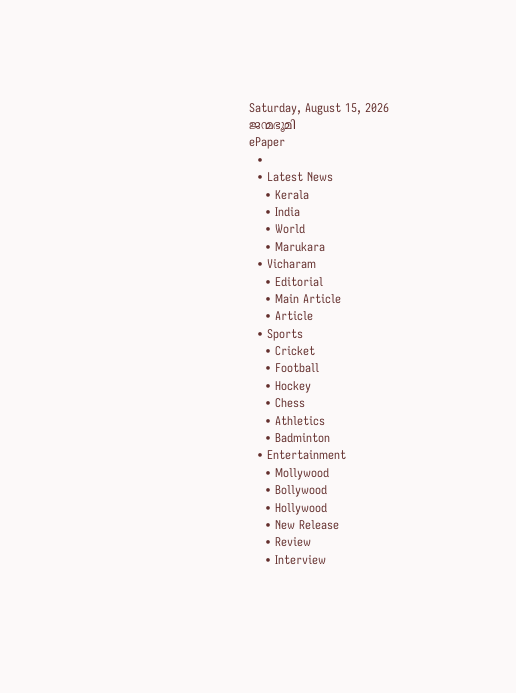Saturday, August 15, 2026
ജന്മഭൂമി
ePaper
  •
  • Latest News
    • Kerala
    • India
    • World
    • Marukara
  • Vicharam
    • Editorial
    • Main Article
    • Article
  • Sports
    • Cricket
    • Football
    • Hockey
    • Chess
    • Athletics
    • Badminton
  • Entertainment
    • Mollywood
    • Bollywood
    • Hollywood
    • New Release
    • Review
    • Interview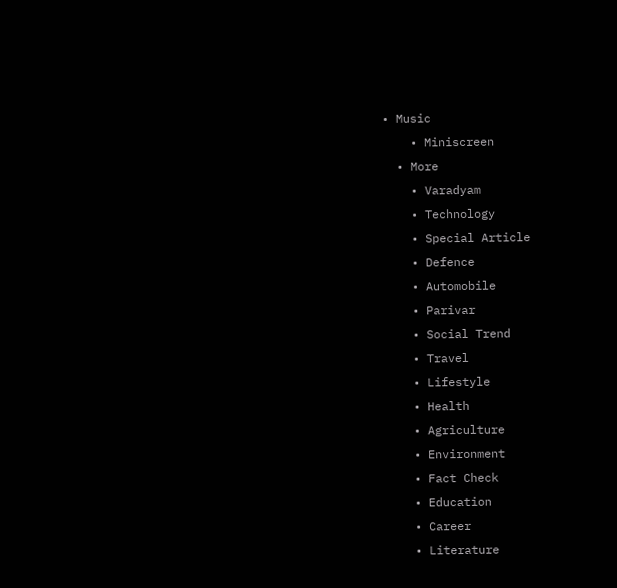• Music
    • Miniscreen
  • More
    • Varadyam
    • Technology
    • Special Article
    • Defence
    • Automobile
    • Parivar
    • Social Trend
    • Travel
    • Lifestyle
    • Health
    • Agriculture
    • Environment
    • Fact Check
    • Education
    • Career
    • Literature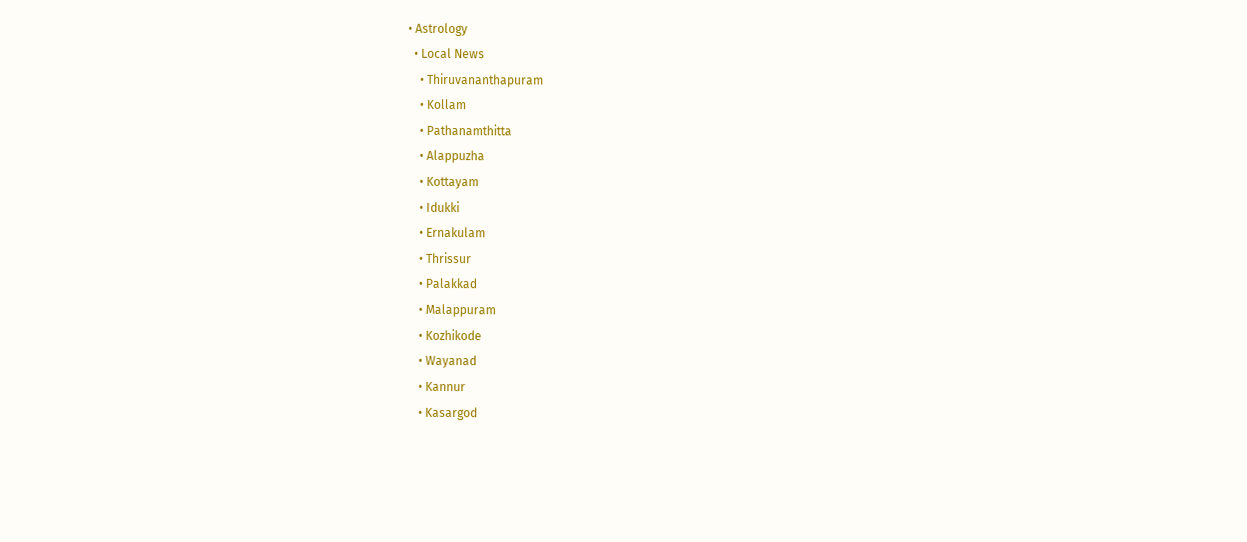• Astrology
  • Local News
    • Thiruvananthapuram
    • Kollam
    • Pathanamthitta
    • Alappuzha
    • Kottayam
    • Idukki
    • Ernakulam
    • Thrissur
    • Palakkad
    • Malappuram
    • Kozhikode
    • Wayanad
    • Kannur
    • Kasargod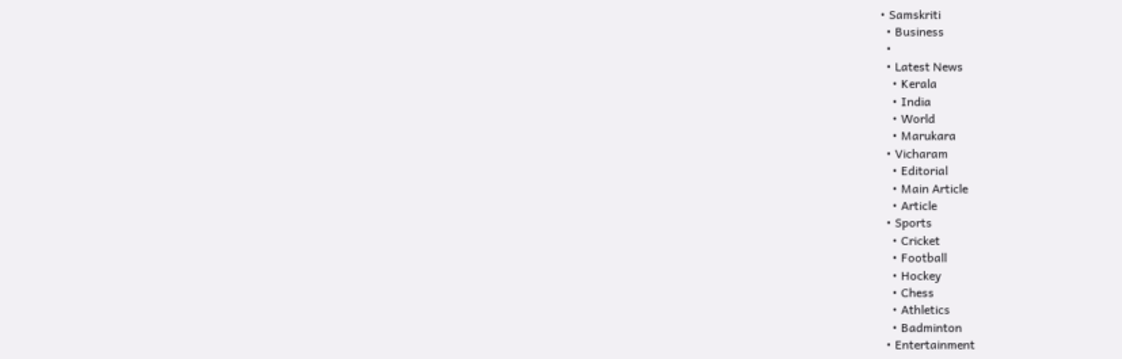• Samskriti
  • Business
  •
  • Latest News
    • Kerala
    • India
    • World
    • Marukara
  • Vicharam
    • Editorial
    • Main Article
    • Article
  • Sports
    • Cricket
    • Football
    • Hockey
    • Chess
    • Athletics
    • Badminton
  • Entertainment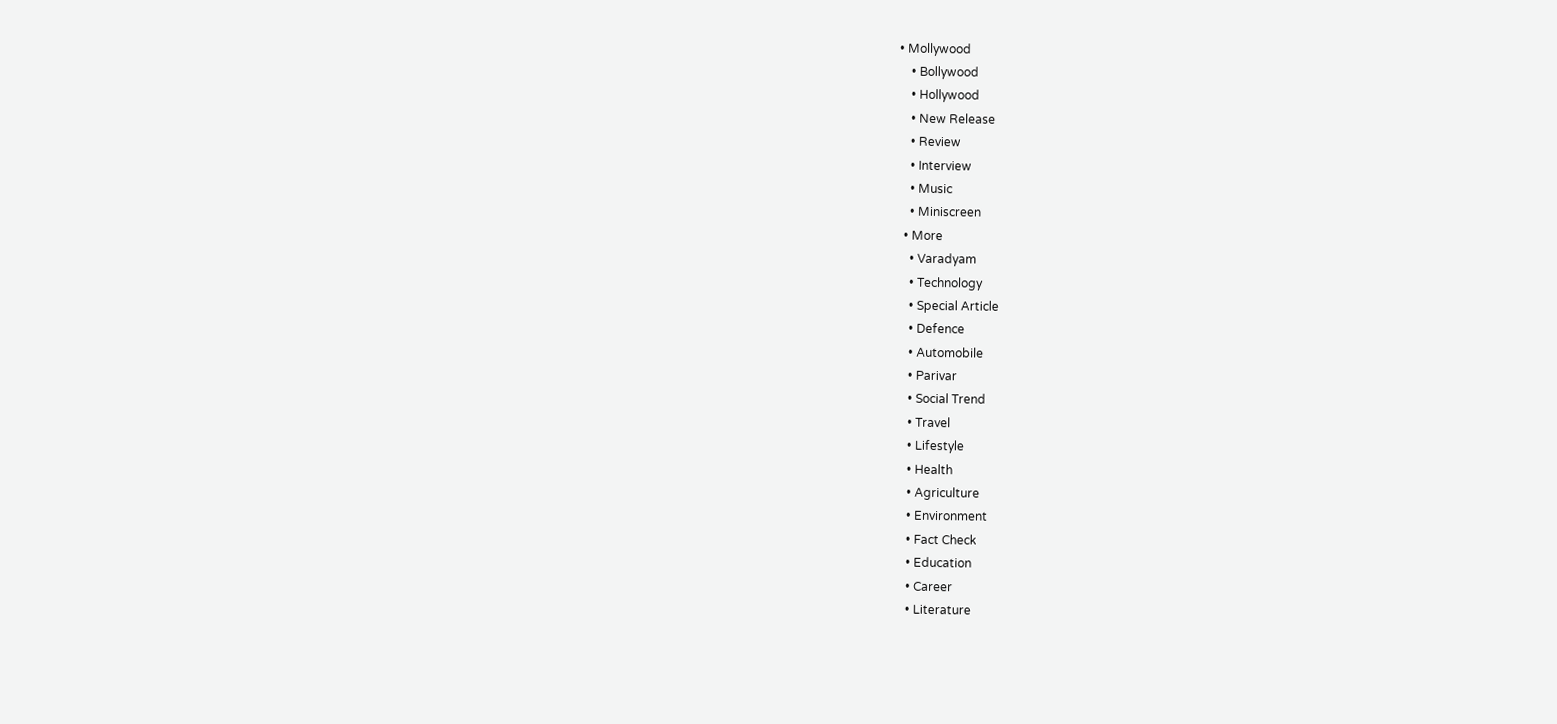• Mollywood
    • Bollywood
    • Hollywood
    • New Release
    • Review
    • Interview
    • Music
    • Miniscreen
  • More
    • Varadyam
    • Technology
    • Special Article
    • Defence
    • Automobile
    • Parivar
    • Social Trend
    • Travel
    • Lifestyle
    • Health
    • Agriculture
    • Environment
    • Fact Check
    • Education
    • Career
    • Literature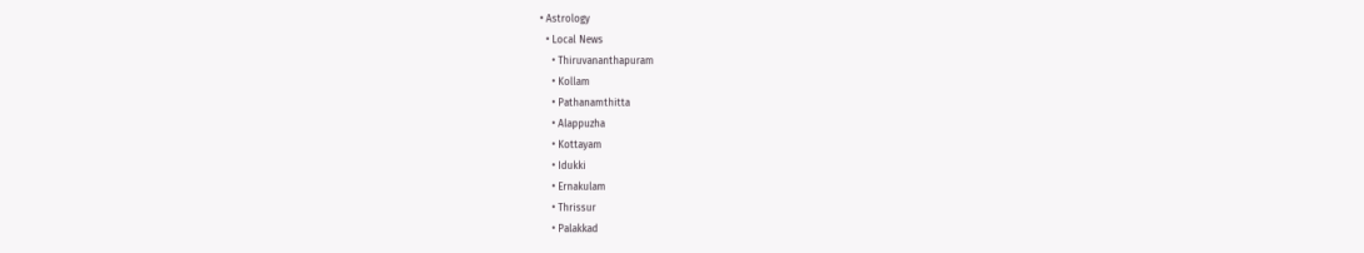• Astrology
  • Local News
    • Thiruvananthapuram
    • Kollam
    • Pathanamthitta
    • Alappuzha
    • Kottayam
    • Idukki
    • Ernakulam
    • Thrissur
    • Palakkad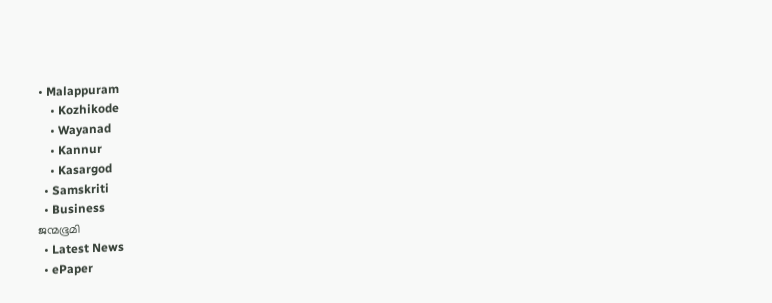• Malappuram
    • Kozhikode
    • Wayanad
    • Kannur
    • Kasargod
  • Samskriti
  • Business
ജന്മഭൂമി
  • Latest News
  • ePaper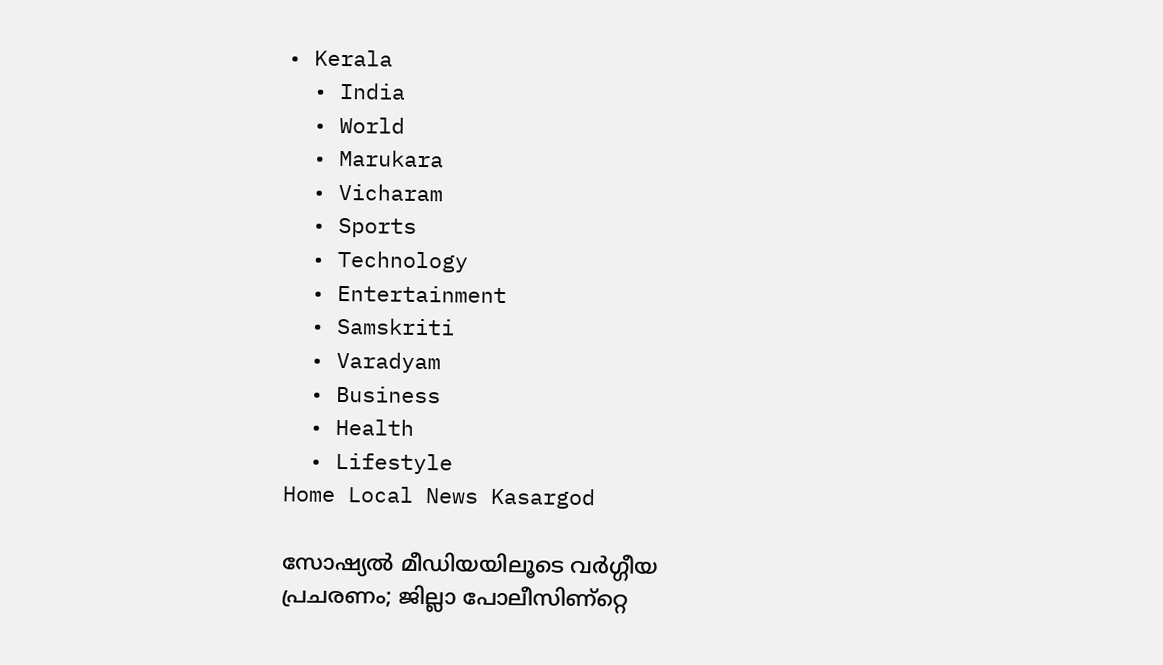• Kerala
  • India
  • World
  • Marukara
  • Vicharam
  • Sports
  • Technology
  • Entertainment
  • Samskriti
  • Varadyam
  • Business
  • Health
  • Lifestyle
Home Local News Kasargod

സോഷ്യല്‍ മീഡിയയിലൂടെ വര്‍ഗ്ഗീയ പ്രചരണം; ജില്ലാ പോലീസിണ്റ്റെ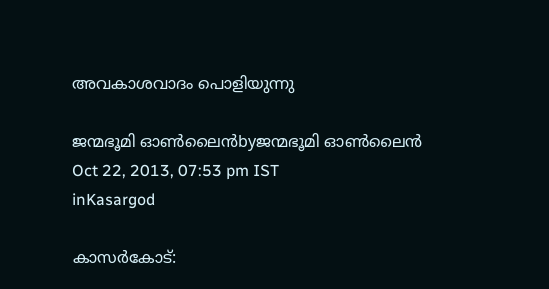അവകാശവാദം പൊളിയുന്നു

ജന്മഭൂമി ഓണ്‍ലൈന്‍byജന്മഭൂമി ഓണ്‍ലൈന്‍
Oct 22, 2013, 07:53 pm IST
inKasargod

കാസര്‍കോട്‌: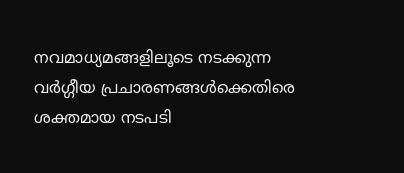നവമാധ്യമങ്ങളിലൂടെ നടക്കുന്ന വര്‍ഗ്ഗീയ പ്രചാരണങ്ങള്‍ക്കെതിരെ ശക്തമായ നടപടി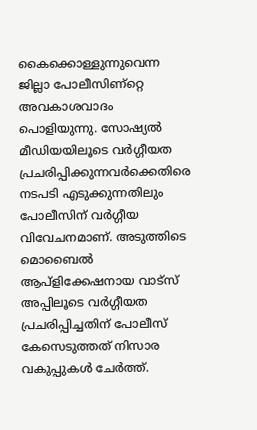കൈക്കൊള്ളുന്നുവെന്ന ജില്ലാ പോലീസിണ്റ്റെ അവകാശവാദം പൊളിയുന്നു. സോഷ്യല്‍ മീഡിയയിലൂടെ വര്‍ഗ്ഗീയത പ്രചരിപ്പിക്കുന്നവര്‍ക്കെതിരെ നടപടി എടുക്കുന്നതിലും പോലീസിന്‌ വര്‍ഗ്ഗീയ വിവേചനമാണ്‌. അടുത്തിടെ മൊബൈല്‍ ആപ്ളിക്കേഷനായ വാട്സ്‌ അപ്പിലൂടെ വര്‍ഗ്ഗീയത പ്രചരിപ്പിച്ചതിന്‌ പോലീസ്‌ കേസെടുത്തത്‌ നിസാര വകുപ്പുകള്‍ ചേര്‍ത്ത്‌.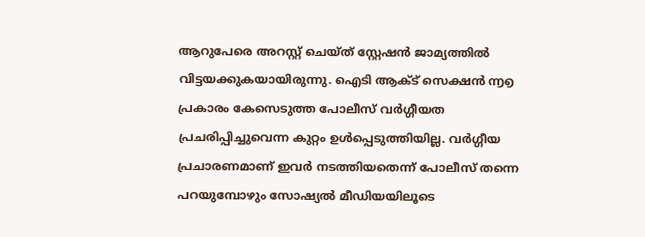ആറുപേരെ അറസ്റ്റ്‌ ചെയ്ത്‌ സ്റ്റേഷന്‍ ജാമ്യത്തില്‍ വിട്ടയക്കുകയായിരുന്നു. ഐടി ആക്ട്‌ സെക്ഷന്‍ ൬൭ പ്രകാരം കേസെടുത്ത പോലീസ്‌ വര്‍ഗ്ഗീയത പ്രചരിപ്പിച്ചുവെന്ന കുറ്റം ഉള്‍പ്പെടുത്തിയില്ല. വര്‍ഗ്ഗീയ പ്രചാരണമാണ്‌ ഇവര്‍ നടത്തിയതെന്ന്‌ പോലീസ്‌ തന്നെ പറയുമ്പോഴും സോഷ്യല്‍ മീഡിയയിലൂടെ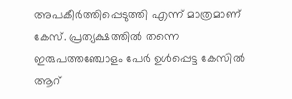അപകീര്‍ത്തിപ്പെടുത്തി എന്ന്‌ മാത്രമാണ്‌ കേസ്‌. പ്രത്യക്ഷത്തില്‍ തന്നെ ഇരുപത്തഞ്ചോളം പേര്‍ ഉള്‍പ്പെട്ട കേസില്‍ ആറ്‌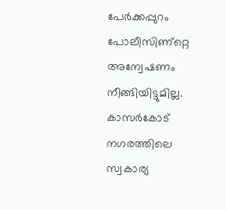പേര്‍ക്കപ്പുറം പോലീസിണ്റ്റെ അന്വേഷണം നീങ്ങിയിട്ടുമില്ല. കാസര്‍കോട്‌ നഗരത്തിലെ സ്വകാര്യ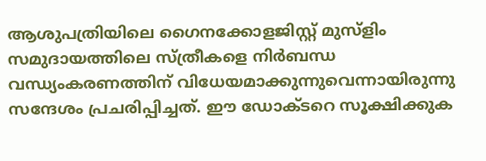ആശുപത്രിയിലെ ഗൈനക്കോളജിസ്റ്റ്‌ മുസ്ളിം സമുദായത്തിലെ സ്ത്രീകളെ നിര്‍ബന്ധ വന്ധ്യംകരണത്തിന്‌ വിധേയമാക്കുന്നുവെന്നായിരുന്നു സന്ദേശം പ്രചരിപ്പിച്ചത്‌. ഈ ഡോക്ടറെ സൂക്ഷിക്കുക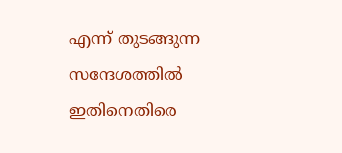എന്ന്‌ തുടങ്ങുന്ന സന്ദേശത്തില്‍ ഇതിനെതിരെ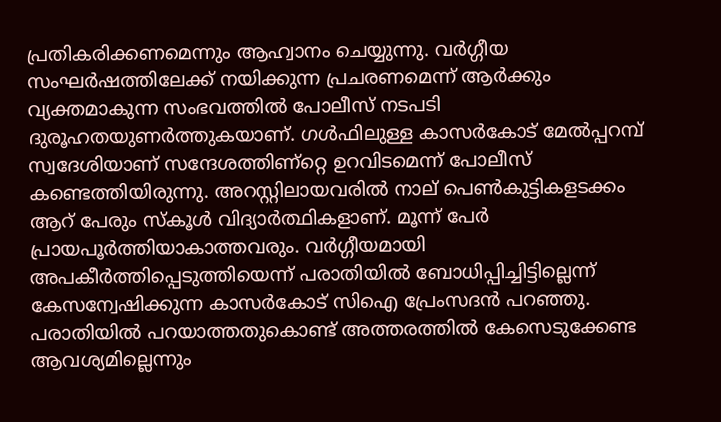പ്രതികരിക്കണമെന്നും ആഹ്വാനം ചെയ്യുന്നു. വര്‍ഗ്ഗീയ സംഘര്‍ഷത്തിലേക്ക്‌ നയിക്കുന്ന പ്രചരണമെന്ന്‌ ആര്‍ക്കും വ്യക്തമാകുന്ന സംഭവത്തില്‍ പോലീസ്‌ നടപടി ദുരൂഹതയുണര്‍ത്തുകയാണ്‌. ഗള്‍ഫിലുള്ള കാസര്‍കോട്‌ മേല്‍പ്പറമ്പ്‌ സ്വദേശിയാണ്‌ സന്ദേശത്തിണ്റ്റെ ഉറവിടമെന്ന്‌ പോലീസ്‌ കണ്ടെത്തിയിരുന്നു. അറസ്റ്റിലായവരില്‍ നാല്‌ പെണ്‍കുട്ടികളടക്കം ആറ്‌ പേരും സ്കൂള്‍ വിദ്യാര്‍ത്ഥികളാണ്‌. മൂന്ന്‌ പേര്‍ പ്രായപൂര്‍ത്തിയാകാത്തവരും. വര്‍ഗ്ഗീയമായി അപകീര്‍ത്തിപ്പെടുത്തിയെന്ന്‌ പരാതിയില്‍ ബോധിപ്പിച്ചിട്ടില്ലെന്ന്‌ കേസന്വേഷിക്കുന്ന കാസര്‍കോട്‌ സിഐ പ്രേംസദന്‍ പറഞ്ഞു. പരാതിയില്‍ പറയാത്തതുകൊണ്ട്‌ അത്തരത്തില്‍ കേസെടുക്കേണ്ട ആവശ്യമില്ലെന്നും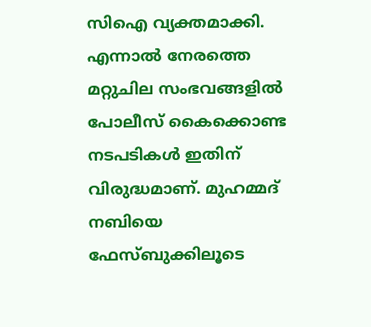സിഐ വ്യക്തമാക്കി. എന്നാല്‍ നേരത്തെ മറ്റുചില സംഭവങ്ങളില്‍ പോലീസ്‌ കൈക്കൊണ്ട നടപടികള്‍ ഇതിന്‌ വിരുദ്ധമാണ്‌. മുഹമ്മദ്‌ നബിയെ ഫേസ്ബുക്കിലൂടെ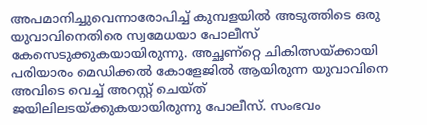അപമാനിച്ചുവെന്നാരോപിച്ച്‌ കുമ്പളയില്‍ അടുത്തിടെ ഒരു യുവാവിനെതിരെ സ്വമേധയാ പോലീസ്‌ കേസെടുക്കുകയായിരുന്നു. അച്ഛണ്റ്റെ ചികിത്സയ്‌ക്കായി പരിയാരം മെഡിക്കല്‍ കോളേജില്‍ ആയിരുന്ന യുവാവിനെ അവിടെ വെച്ച്‌ അറസ്റ്റ്‌ ചെയ്ത്‌ ജയിലിലടയ്‌ക്കുകയായിരുന്നു പോലീസ്‌. സംഭവം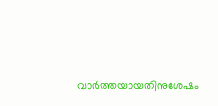വാര്‍ത്തയായതിനുശേഷം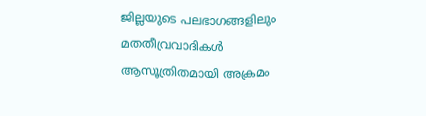ജില്ലയുടെ പലഭാഗങ്ങളിലും മതതീവ്രവാദികള്‍ ആസൂത്രിതമായി അക്രമം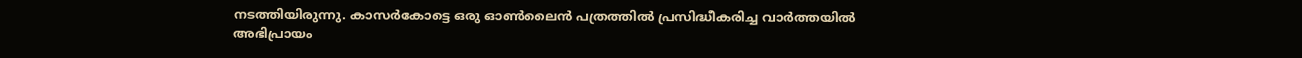നടത്തിയിരുന്നു. കാസര്‍കോട്ടെ ഒരു ഓണ്‍ലൈന്‍ പത്രത്തില്‍ പ്രസിദ്ധീകരിച്ച വാര്‍ത്തയില്‍ അഭിപ്രായം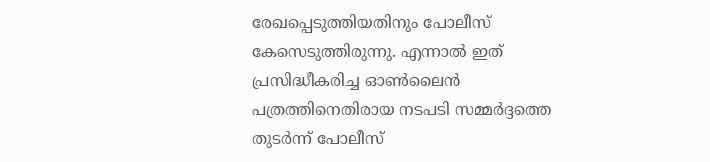രേഖപ്പെടുത്തിയതിനും പോലീസ്‌ കേസെടുത്തിരുന്നു. എന്നാല്‍ ഇത്‌ പ്രസിദ്ധീകരിച്ച ഓണ്‍ലൈന്‍ പത്രത്തിനെതിരായ നടപടി സമ്മര്‍ദ്ദത്തെ തുടര്‍ന്ന്‌ പോലീസ്‌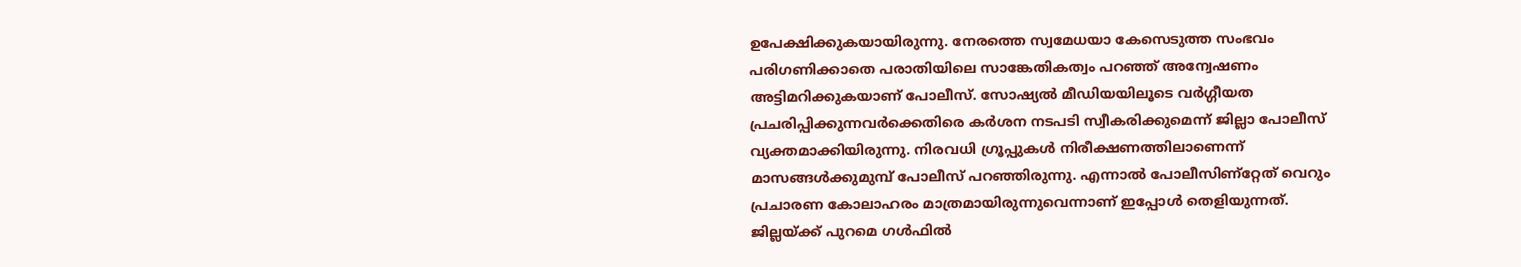ഉപേക്ഷിക്കുകയായിരുന്നു. നേരത്തെ സ്വമേധയാ കേസെടുത്ത സംഭവം പരിഗണിക്കാതെ പരാതിയിലെ സാങ്കേതികത്വം പറഞ്ഞ്‌ അന്വേഷണം അട്ടിമറിക്കുകയാണ്‌ പോലീസ്‌. സോഷ്യല്‍ മീഡിയയിലൂടെ വര്‍ഗ്ഗീയത പ്രചരിപ്പിക്കുന്നവര്‍ക്കെതിരെ കര്‍ശന നടപടി സ്വീകരിക്കുമെന്ന്‌ ജില്ലാ പോലീസ്‌ വ്യക്തമാക്കിയിരുന്നു. നിരവധി ഗ്രൂപ്പുകള്‍ നിരീക്ഷണത്തിലാണെന്ന്‌ മാസങ്ങള്‍ക്കുമുമ്പ്‌ പോലീസ്‌ പറഞ്ഞിരുന്നു. എന്നാല്‍ പോലീസിണ്റ്റേത്‌ വെറും പ്രചാരണ കോലാഹരം മാത്രമായിരുന്നുവെന്നാണ്‌ ഇപ്പോള്‍ തെളിയുന്നത്‌. ജില്ലയ്‌ക്ക്‌ പുറമെ ഗള്‍ഫില്‍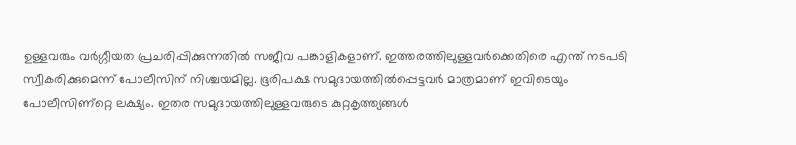ഉള്ളവരും വര്‍ഗ്ഗീയത പ്രചരിപ്പിക്കുന്നതില്‍ സജീവ പങ്കാളികളാണ്‌. ഇത്തരത്തിലുള്ളവര്‍ക്കെതിരെ എന്ത്‌ നടപടി സ്വീകരിക്കുമെന്ന്‌ പോലീസിന്‌ നിശ്ചയമില്ല. ഭൂരിപക്ഷ സമുദായത്തില്‍പ്പെട്ടവര്‍ മാത്രമാണ്‌ ഇവിടെയും പോലീസിണ്റ്റെ ലക്ഷ്യം. ഇതര സമുദായത്തിലുള്ളവരുടെ കുറ്റകൃത്ത്യങ്ങള്‍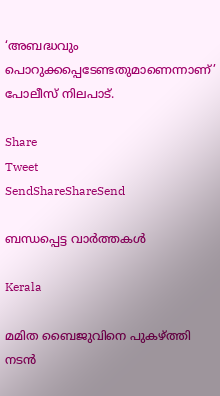‘അബദ്ധവും പൊറുക്കപ്പെടേണ്ടതുമാണെന്നാണ്‌’ പോലീസ്‌ നിലപാട്‌.

Share
Tweet
SendShareShareSend

ബന്ധപ്പെട്ട വാര്‍ത്തകള്‍

Kerala

മമിത ബൈജുവിനെ പുകഴ്‌ത്തി നടന്‍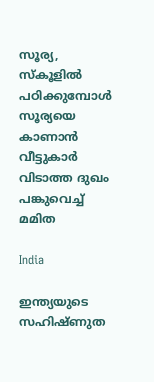സൂര്യ, സ്കൂളില്‍ പഠിക്കുമ്പോള്‍ സൂര്യയെ കാണാന്‍ വീട്ടുകാര്‍ വിടാത്ത ദുഖം പങ്കുവെച്ച് മമിത

India

ഇന്ത്യയുടെ സഹിഷ്ണുത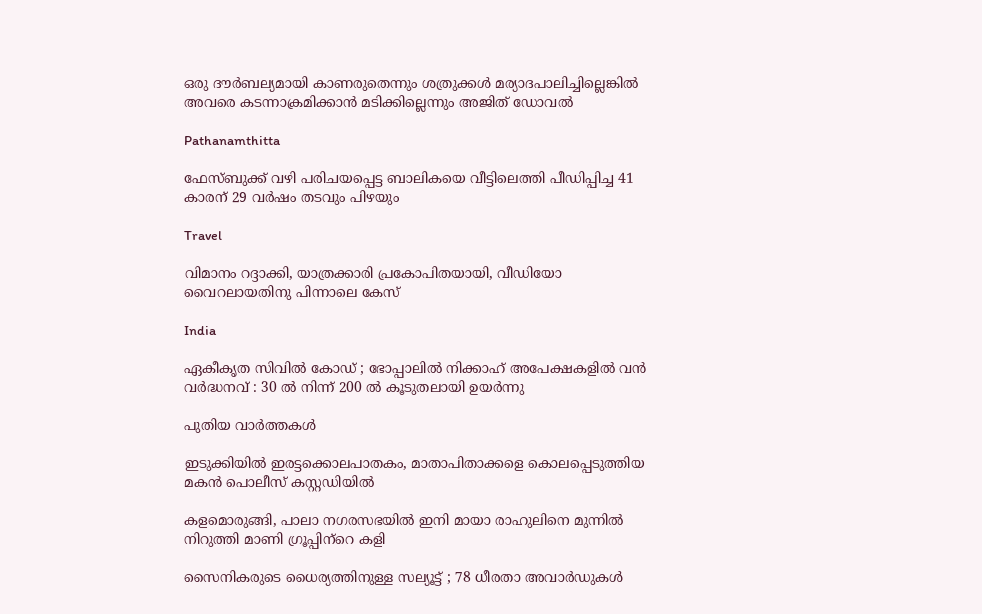ഒരു ദൗര്‍ബല്യമായി കാണരുതെന്നും ശത്രുക്കള്‍ മര്യാദപാലിച്ചില്ലെങ്കില്‍ അവരെ കടന്നാക്രമിക്കാന്‍ മടിക്കില്ലെന്നും അജിത് ഡോവല്‍

Pathanamthitta

ഫേസ്ബുക്ക് വഴി പരിചയപ്പെട്ട ബാലികയെ വീട്ടിലെത്തി പീഡിപ്പിച്ച 41 കാരന് 29 വര്‍ഷം തടവും പിഴയും

Travel

വിമാനം റദ്ദാക്കി, യാത്രക്കാരി പ്രകോപിതയായി, വീഡിയോ വൈറലായതിനു പിന്നാലെ കേസ്

India

ഏകീകൃത സിവിൽ കോഡ് ; ഭോപ്പാലിൽ നിക്കാഹ് അപേക്ഷകളിൽ വൻ വർദ്ധനവ് : 30 ൽ നിന്ന് 200 ൽ കൂടുതലായി ഉയർന്നു

പുതിയ വാര്‍ത്തകള്‍

ഇടുക്കിയില്‍ ഇരട്ടക്കൊലപാതകം, മാതാപിതാക്കളെ കൊലപ്പെടുത്തിയ മകന്‍ പൊലീസ് കസ്റ്റഡിയില്‍

കളമൊരുങ്ങി, പാലാ നഗരസഭയില്‍ ഇനി മായാ രാഹുലിനെ മുന്നില്‍ നിറുത്തി മാണി ഗ്രൂപ്പിന്‌റെ കളി

സൈനികരുടെ ധൈര്യത്തിനുള്ള സല്യൂട്ട് ; 78 ധീരതാ അവാർഡുകൾ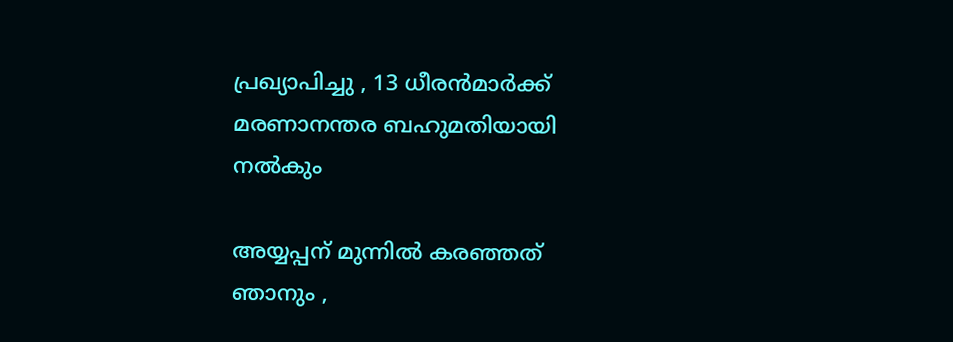പ്രഖ്യാപിച്ചു , 13 ധീരൻമാർക്ക് മരണാനന്തര ബഹുമതിയായി നൽകും

അയ്യപ്പന് മുന്നിൽ കരഞ്ഞത് ഞാനും ,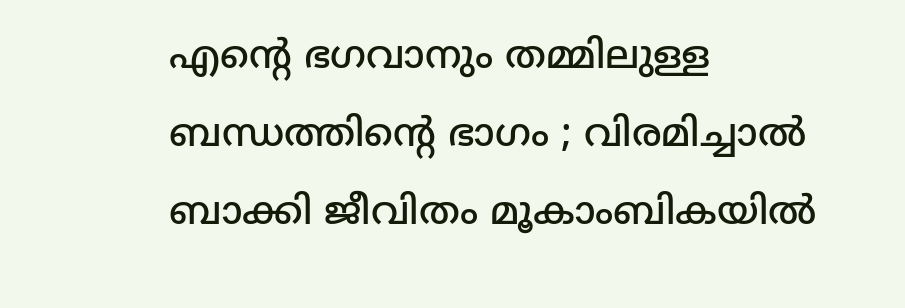എന്റെ ഭഗവാനും തമ്മിലുള്ള ബന്ധത്തിന്റെ ഭാഗം ; വിരമിച്ചാൽ ബാക്കി ജീവിതം മൂകാംബികയിൽ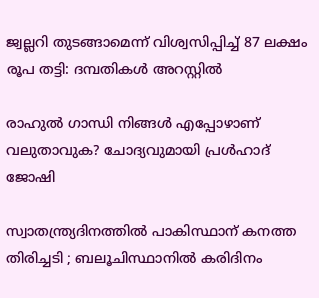ജ്വല്ലറി തുടങ്ങാമെന്ന് വിശ്വസിപ്പിച്ച് 87 ലക്ഷം രൂപ തട്ടി: ദമ്പതികള്‍ അറസ്റ്റില്‍

രാഹുല്‍ ഗാന്ധി നിങ്ങള്‍ എപ്പോഴാണ് വലുതാവുക? ചോദ്യവുമായി പ്രള്‍ഹാദ് ജോഷി

സ്വാതന്ത്ര്യദിനത്തിൽ പാകിസ്ഥാന് കനത്ത തിരിച്ചടി ; ബലൂചിസ്ഥാനിൽ കരിദിനം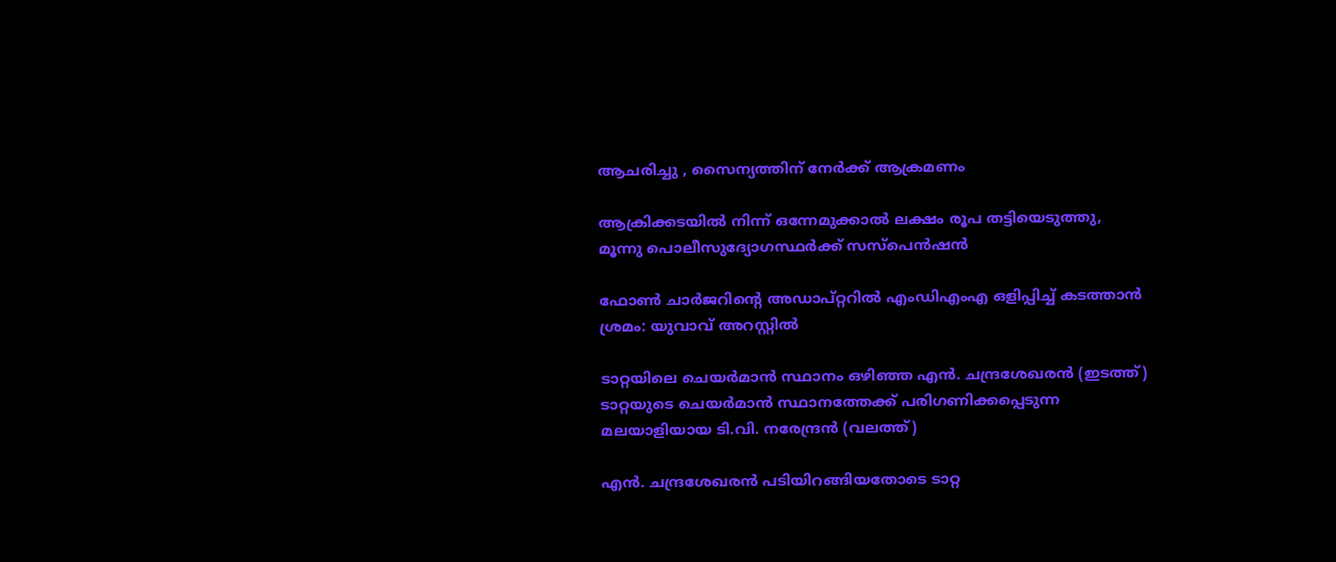ആചരിച്ചു , സൈന്യത്തിന് നേർക്ക് ആക്രമണം

ആക്രിക്കടയില്‍ നിന്ന് ഒന്നേമുക്കാല്‍ ലക്ഷം രൂപ തട്ടിയെടുത്തു, മൂന്നു പൊലീസുദ്യോഗസ്ഥര്‍ക്ക് സസ്‌പെന്‍ഷന്‍

ഫോണ്‍ ചാര്‍ജറിന്റെ അഡാപ്റ്ററില്‍ എംഡിഎംഎ ഒളിപ്പിച്ച് കടത്താന്‍ ശ്രമം: യുവാവ് അറസ്റ്റില്‍

ടാറ്റയിലെ ചെയര്‍മാന്‍ സ്ഥാനം ഒഴിഞ്ഞ എന്‍. ചന്ദ്രശേഖരന്‍ (ഇടത്ത്) ടാറ്റയുടെ ചെയര്‍മാന്‍ സ്ഥാനത്തേക്ക് പരിഗണിക്കപ്പെടുന്ന മലയാളിയായ ടി.വി. നരേന്ദ്രന്‍ (വലത്ത്)

എന്‍. ചന്ദ്രശേഖരന്‍ പടിയിറങ്ങിയതോടെ ടാറ്റ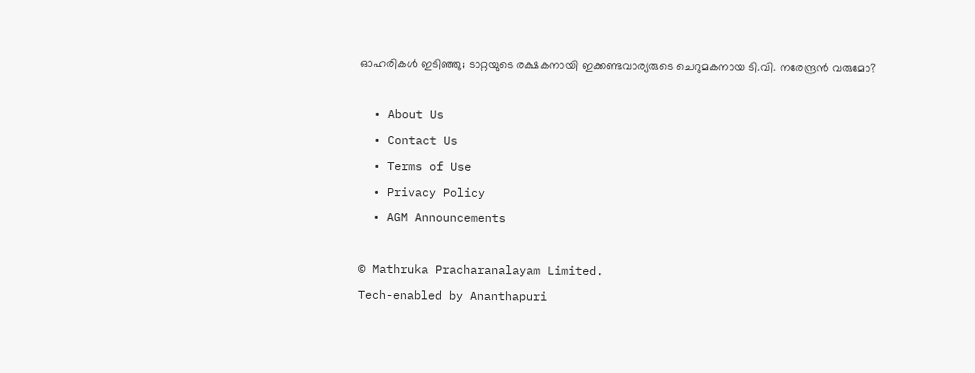ഓഹരികള്‍ ഇടിഞ്ഞു; ടാറ്റയുടെ രക്ഷകനായി ഇക്കണ്ടവാര്യരുടെ ചെറുമകനായ ടി.വി. നരേന്ദ്രന്‍ വരുമോ?

  • About Us
  • Contact Us
  • Terms of Use
  • Privacy Policy
  • AGM Announcements

© Mathruka Pracharanalayam Limited.
Tech-enabled by Ananthapuri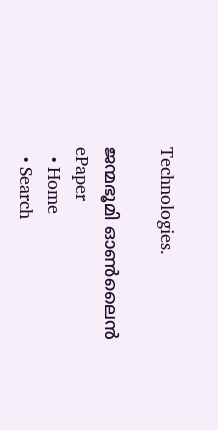Technologies.

ജന്മഭൂമി ഓണ്‍ലൈന്‍
ePaper
  • Home
  • Search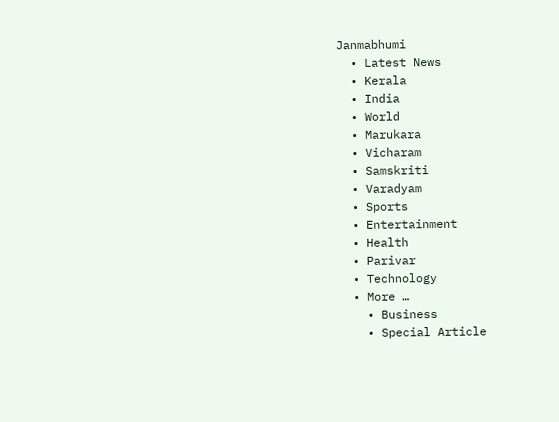Janmabhumi
  • Latest News
  • Kerala
  • India
  • World
  • Marukara
  • Vicharam
  • Samskriti
  • Varadyam
  • Sports
  • Entertainment
  • Health
  • Parivar
  • Technology
  • More …
    • Business
    • Special Article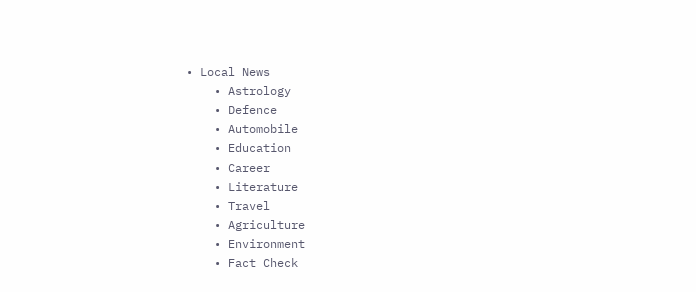• Local News
    • Astrology
    • Defence
    • Automobile
    • Education
    • Career
    • Literature
    • Travel
    • Agriculture
    • Environment
    • Fact Check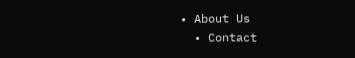• About Us
  • Contact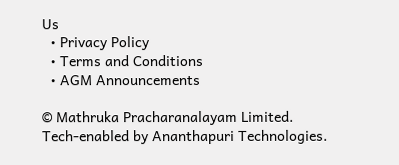Us
  • Privacy Policy
  • Terms and Conditions
  • AGM Announcements

© Mathruka Pracharanalayam Limited.
Tech-enabled by Ananthapuri Technologies.